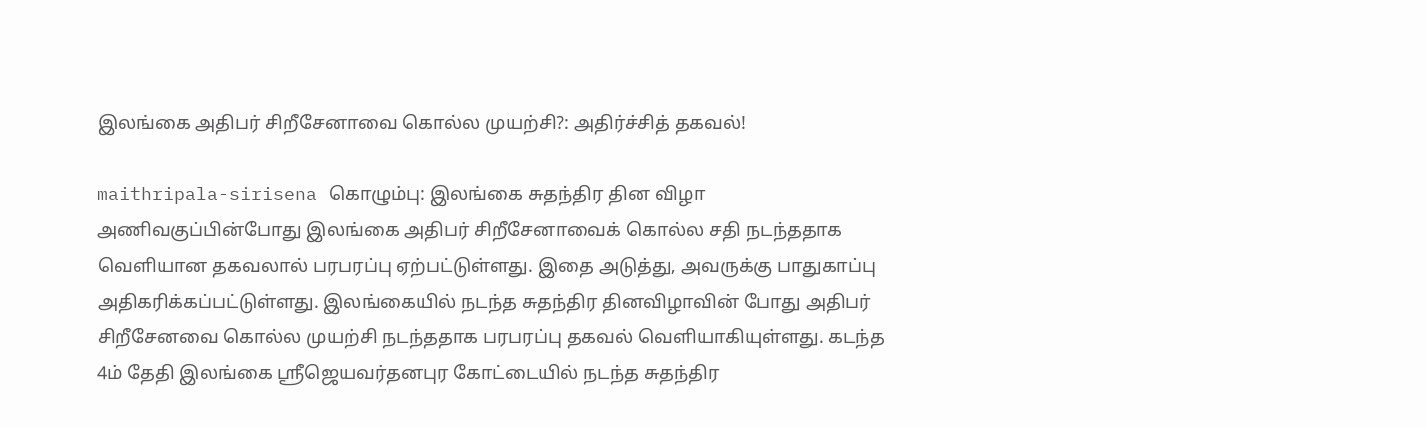இலங்கை அதிபர் சிறீசேனாவை கொல்ல முயற்சி?: அதிர்ச்சித் தகவல்!

maithripala-sirisena கொழும்பு: இலங்கை சுதந்திர தின விழா அணிவகுப்பின்போது இலங்கை அதிபர் சிறீசேனாவைக் கொல்ல சதி நடந்ததாக வெளியான தகவலால் பரபரப்பு ஏற்பட்டுள்ளது. இதை அடுத்து, அவருக்கு பாதுகாப்பு அதிகரிக்கப்பட்டுள்ளது. இலங்கையில் நடந்த சுதந்திர தினவிழாவின் போது அதிபர் சிறீசேனவை கொல்ல முயற்சி நடந்ததாக பரபரப்பு தகவல் வெளியாகியுள்ளது. கடந்த 4ம் தேதி இலங்கை ஸ்ரீஜெயவர்தனபுர கோட்டையில் நடந்த சுதந்திர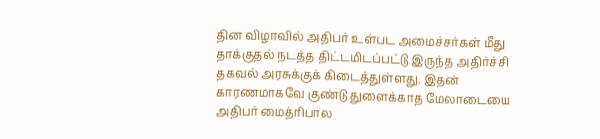தின விழாவில் அதிபர் உள்பட அமைச்சர்கள் மீது தாக்குதல் நடத்த திட்டமிடப்பட்டு இருந்த அதிர்ச்சி தகவல் அரசுக்குக் கிடைத்துள்ளது. இதன் காரணமாகவே குண்டு துளைக்காத மேலாடையை அதிபர் மைத்ரிபால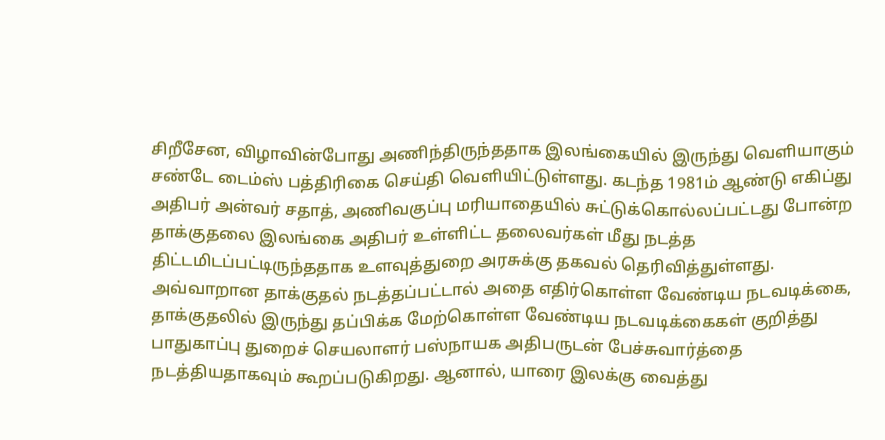சிறீசேன, விழாவின்போது அணிந்திருந்ததாக இலங்கையில் இருந்து வெளியாகும் சண்டே டைம்ஸ் பத்திரிகை செய்தி வெளியிட்டுள்ளது. கடந்த 1981ம் ஆண்டு எகிப்து அதிபர் அன்வர் சதாத், அணிவகுப்பு மரியாதையில் சுட்டுக்கொல்லப்பட்டது போன்ற தாக்குதலை இலங்கை அதிபர் உள்ளிட்ட தலைவர்கள் மீது நடத்த திட்டமிடப்பட்டிருந்ததாக உளவுத்துறை அரசுக்கு தகவல் தெரிவித்துள்ளது. அவ்வாறான தாக்குதல் நடத்தப்பட்டால் அதை எதிர்கொள்ள வேண்டிய நடவடிக்கை, தாக்குதலில் இருந்து தப்பிக்க மேற்கொள்ள வேண்டிய நடவடிக்கைகள் குறித்து பாதுகாப்பு துறைச் செயலாளர் பஸ்நாயக அதிபருடன் பேச்சுவார்த்தை நடத்தியதாகவும் கூறப்படுகிறது. ஆனால், யாரை இலக்கு வைத்து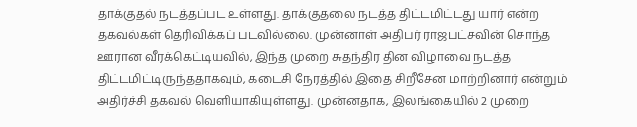தாக்குதல் நடத்தப்பட உள்ளது. தாக்குதலை நடத்த திட்டமிட்டது யார் என்ற தகவல்கள் தெரிவிக்கப் படவில்லை. முன்னாள் அதிபர் ராஜபட்சவின் சொந்த ஊரான வீரக்கெட்டியவில், இந்த முறை சுதந்திர தின விழாவை நடத்த திட்டமிட்டிருந்ததாகவும், கடைசி நேரத்தில் இதை சிறீசேன மாற்றினார் என்றும் அதிர்ச்சி தகவல் வெளியாகியுள்ளது. முன்னதாக, இலங்கையில் 2 முறை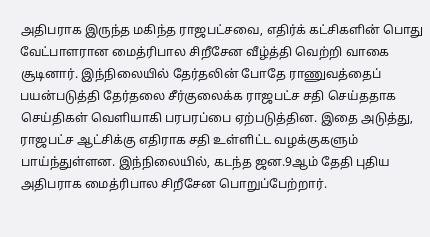அதிபராக இருந்த மகிந்த ராஜபட்சவை, எதிர்க் கட்சிகளின் பொது வேட்பாளரான மைத்ரிபால சிறீசேன வீழ்த்தி வெற்றி வாகை சூடினார். இந்நிலையில் தேர்தலின் போதே ராணுவத்தைப் பயன்படுத்தி தேர்தலை சீர்குலைக்க ராஜபட்ச சதி செய்ததாக செய்திகள் வெளியாகி பரபரப்பை ஏற்படுத்தின. இதை அடுத்து, ராஜபட்ச ஆட்சிக்கு எதிராக சதி உள்ளிட்ட வழக்குகளும் பாய்ந்துள்ளன. இந்நிலையில், கடந்த ஜன.9ஆம் தேதி புதிய அதிபராக மைத்ரிபால சிறீசேன பொறுப்பேற்றார்.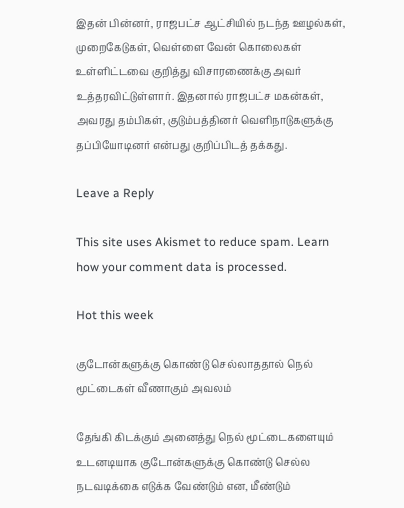இதன் பின்னர், ராஜபட்ச ஆட்சியில் நடந்த ஊழல்கள், முறைகேடுகள், வெள்ளை வேன் கொலைகள் உள்ளிட்டவை குறித்து விசாரணைக்கு அவர் உத்தரவிட்டுள்ளார். இதனால் ராஜபட்ச மகன்கள், அவரது தம்பிகள், குடும்பத்தினர் வெளிநாடுகளுக்கு தப்பியோடினர் என்பது குறிப்பிடத் தக்கது.

Leave a Reply

This site uses Akismet to reduce spam. Learn how your comment data is processed.

Hot this week

குடோன்களுக்கு கொண்டு செல்லாததால் நெல் மூட்டைகள் வீணாகும் அவலம்

தேங்கி கிடக்கும் அனைத்து நெல் மூட்டைகளையும் உடனடியாக குடோன்களுக்கு கொண்டு செல்ல நடவடிக்கை எடுக்க வேண்டும் என, மீண்டும்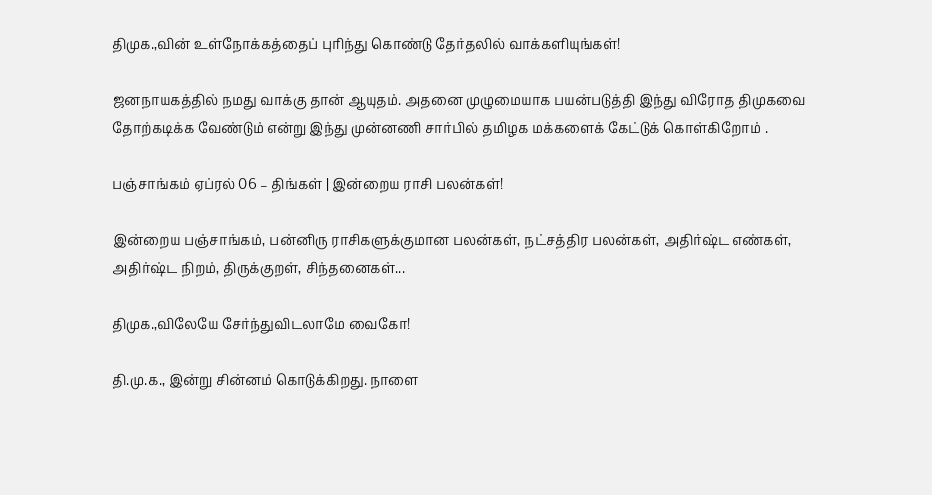திமுக.,வின் உள்நோக்கத்தைப் புரிந்து கொண்டு தேர்தலில் வாக்களியுங்கள்!

ஜனநாயகத்தில் நமது வாக்கு தான் ஆயுதம். அதனை முழுமையாக பயன்படுத்தி இந்து விரோத திமுகவை தோற்கடிக்க வேண்டும் என்று இந்து முன்னணி சார்பில் தமிழக மக்களைக் கேட்டுக் கொள்கிறோம் .

பஞ்சாங்கம் ஏப்ரல் 06 – திங்கள் | இன்றைய ராசி பலன்கள்!

இன்றைய பஞ்சாங்கம், பன்னிரு ராசிகளுக்குமான பலன்கள், நட்சத்திர பலன்கள், அதிர்ஷ்ட எண்கள், அதிர்ஷ்ட நிறம், திருக்குறள், சிந்தனைகள்...

திமுக.,விலேயே சேர்ந்துவிடலாமே வைகோ!

தி.மு.க., இன்று சின்னம் கொடுக்கிறது. நாளை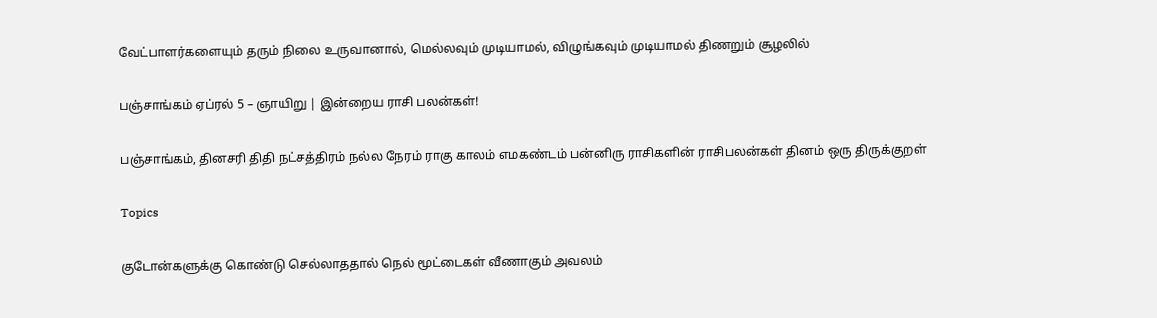வேட்பாளர்களையும் தரும் நிலை உருவானால், மெல்லவும் முடியாமல், விழுங்கவும் முடியாமல் திணறும் சூழலில்

பஞ்சாங்கம் ஏப்ரல் 5 – ஞாயிறு | இன்றைய ராசி பலன்கள்!

பஞ்சாங்கம், தினசரி திதி நட்சத்திரம் நல்ல நேரம் ராகு காலம் எமகண்டம் பன்னிரு ராசிகளின் ராசிபலன்கள் தினம் ஒரு திருக்குறள்

Topics

குடோன்களுக்கு கொண்டு செல்லாததால் நெல் மூட்டைகள் வீணாகும் அவலம்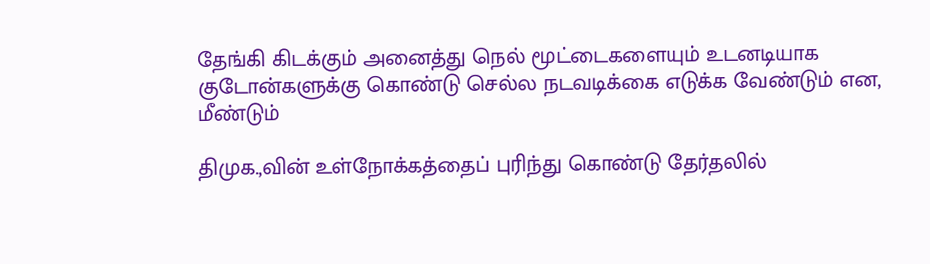தேங்கி கிடக்கும் அனைத்து நெல் மூட்டைகளையும் உடனடியாக குடோன்களுக்கு கொண்டு செல்ல நடவடிக்கை எடுக்க வேண்டும் என, மீண்டும்

திமுக.,வின் உள்நோக்கத்தைப் புரிந்து கொண்டு தேர்தலில்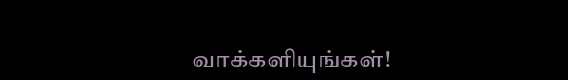வாக்களியுங்கள்!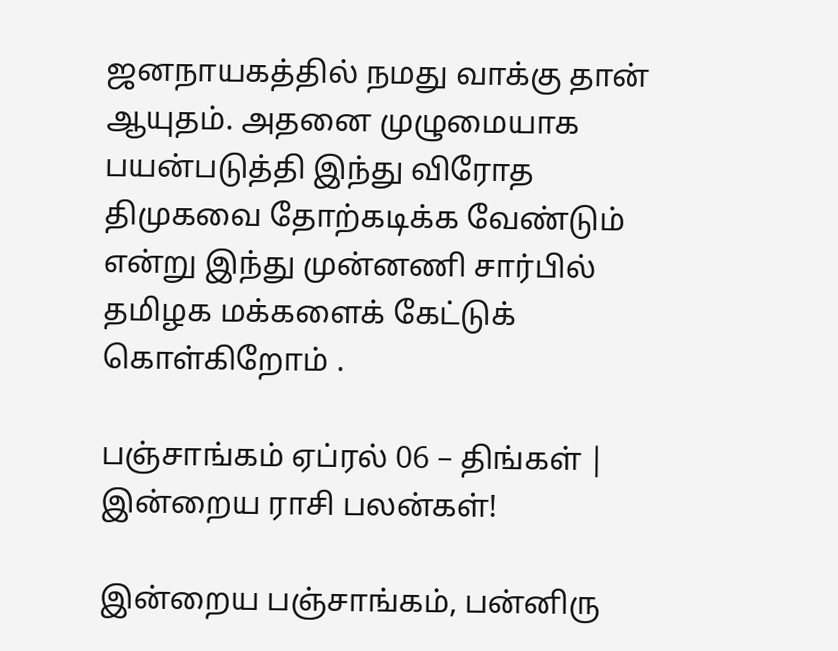ஜனநாயகத்தில் நமது வாக்கு தான் ஆயுதம். அதனை முழுமையாக பயன்படுத்தி இந்து விரோத திமுகவை தோற்கடிக்க வேண்டும் என்று இந்து முன்னணி சார்பில் தமிழக மக்களைக் கேட்டுக் கொள்கிறோம் .

பஞ்சாங்கம் ஏப்ரல் 06 – திங்கள் | இன்றைய ராசி பலன்கள்!

இன்றைய பஞ்சாங்கம், பன்னிரு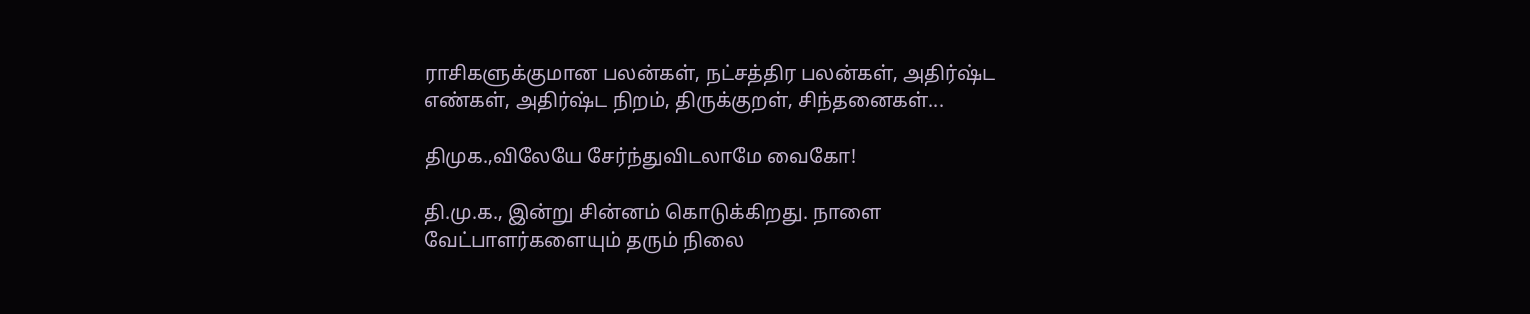ராசிகளுக்குமான பலன்கள், நட்சத்திர பலன்கள், அதிர்ஷ்ட எண்கள், அதிர்ஷ்ட நிறம், திருக்குறள், சிந்தனைகள்...

திமுக.,விலேயே சேர்ந்துவிடலாமே வைகோ!

தி.மு.க., இன்று சின்னம் கொடுக்கிறது. நாளை வேட்பாளர்களையும் தரும் நிலை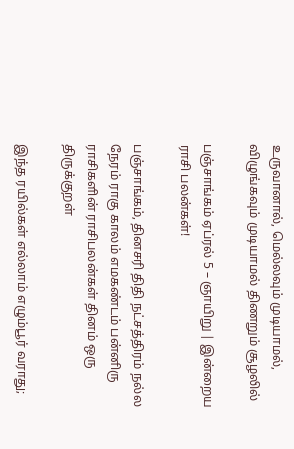உருவானால், மெல்லவும் முடியாமல், விழுங்கவும் முடியாமல் திணறும் சூழலில்

பஞ்சாங்கம் ஏப்ரல் 5 – ஞாயிறு | இன்றைய ராசி பலன்கள்!

பஞ்சாங்கம், தினசரி திதி நட்சத்திரம் நல்ல நேரம் ராகு காலம் எமகண்டம் பன்னிரு ராசிகளின் ராசிபலன்கள் தினம் ஒரு திருக்குறள்

இந்த ரயில்கள் எல்லாம் எழும்பூர் வராது;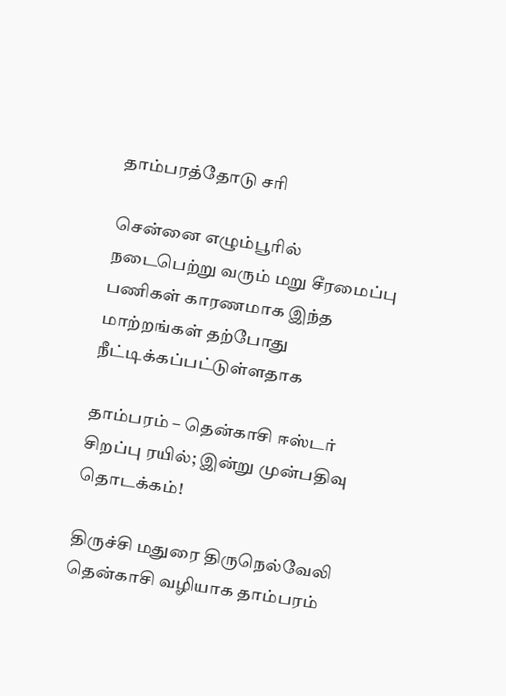தாம்பரத்தோடு சரி

சென்னை எழும்பூரில் நடைபெற்று வரும் மறு சீரமைப்பு பணிகள் காரணமாக இந்த மாற்றங்கள் தற்போது நீட்டிக்கப்பட்டுள்ளதாக‌

தாம்பரம் – தென்காசி ஈஸ்டர் சிறப்பு ரயில்; இன்று முன்பதிவு தொடக்கம்!

திருச்சி மதுரை திருநெல்வேலி தென்காசி வழியாக தாம்பரம்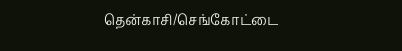தென்காசி/செங்கோட்டை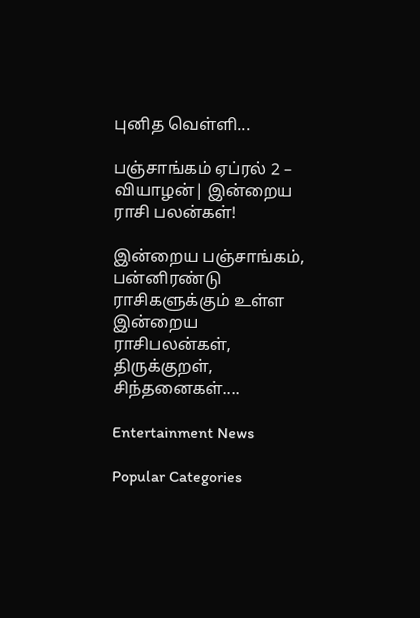புனித வெள்ளி...

பஞ்சாங்கம் ஏப்ரல் 2 – வியாழன்| இன்றைய ராசி பலன்கள்!

இன்றைய பஞ்சாங்கம், பன்னிரண்டு ராசிகளுக்கும் உள்ள இன்றைய ராசிபலன்கள், திருக்குறள், சிந்தனைகள்....

Entertainment News

Popular Categories